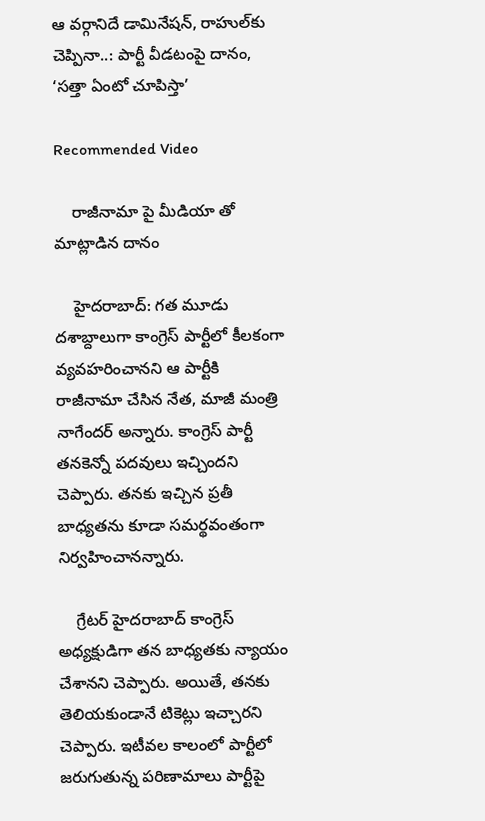ఆ వర్గానిదే డామినేషన్, రాహుల్‌కు చెప్పినా..: పార్టీ వీడటంపై దానం, ‘సత్తా ఏంటో చూపిస్తా’

Recommended Video

    రాజీనామా పై మీడియా తో మాట్లాడిన దానం

    హైదరాబాద్: గత మూడు దశాబ్దాలుగా కాంగ్రెస్ పార్టీలో కీలకంగా వ్యవహరించానని ఆ పార్టీకి రాజీనామా చేసిన నేత, మాజీ మంత్రి నాగేందర్ అన్నారు. కాంగ్రెస్ పార్టీ తనకెన్నో పదవులు ఇచ్చిందని చెప్పారు. తనకు ఇచ్చిన ప్రతీ బాధ్యతను కూడా సమర్థవంతంగా నిర్వహించానన్నారు.

    గ్రేటర్ హైదరాబాద్ కాంగ్రెస్ అధ్యక్షుడిగా తన బాధ్యతకు న్యాయం చేశానని చెప్పారు. అయితే, తనకు తెలియకుండానే టికెట్లు ఇచ్చారని చెప్పారు. ఇటీవల కాలంలో పార్టీలో జరుగుతున్న పరిణామాలు పార్టీపై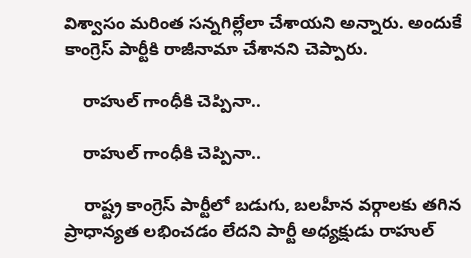విశ్వాసం మరింత సన్నగిల్లేలా చేశాయని అన్నారు. అందుకే కాంగ్రెస్ పార్టీకి రాజీనామా చేశానని చెప్పారు.

    రాహుల్ గాంధీకి చెప్పినా..

    రాహుల్ గాంధీకి చెప్పినా..

    రాష్ట్ర కాంగ్రెస్ పార్టీలో బడుగు, బలహీన వర్గాలకు తగిన ప్రాధాన్యత లభించడం లేదని పార్టీ అధ్యక్షుడు రాహుల్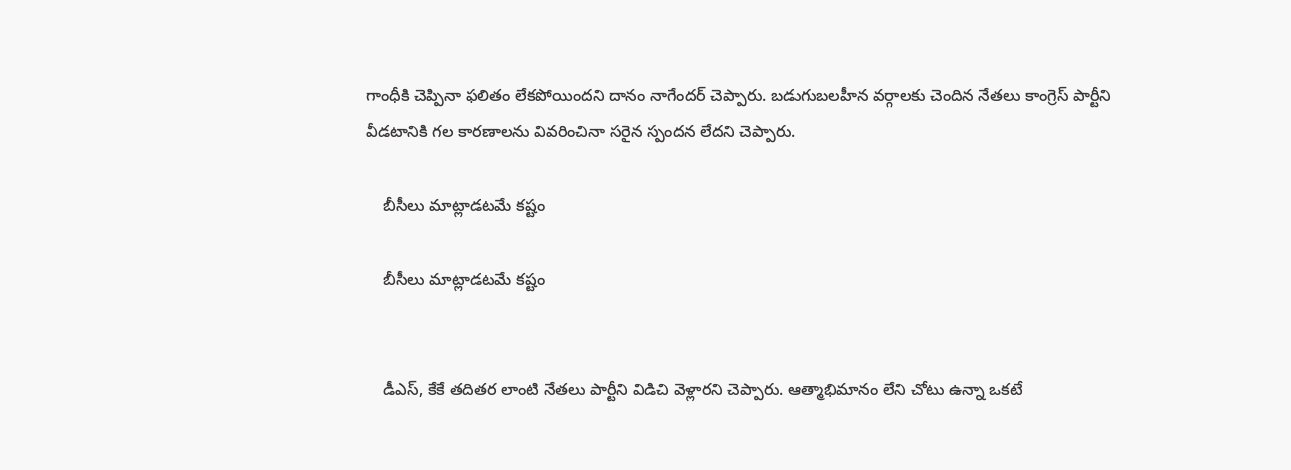గాంధీకి చెప్పినా ఫలితం లేకపోయిందని దానం నాగేందర్ చెప్పారు. బడుగుబలహీన వర్గాలకు చెందిన నేతలు కాంగ్రెస్ పార్టీని వీడటానికి గల కారణాలను వివరించినా సరైన స్పందన లేదని చెప్పారు.

    బీసీలు మాట్లాడటమే కష్టం

    బీసీలు మాట్లాడటమే కష్టం


    డీఎస్, కేకే తదితర లాంటి నేతలు పార్టీని విడిచి వెళ్లారని చెప్పారు. ఆత్మాభిమానం లేని చోటు ఉన్నా ఒకటే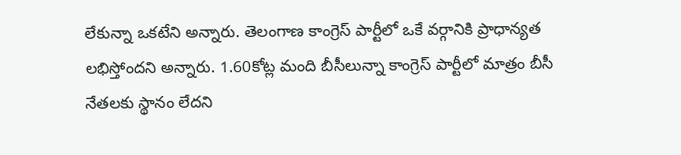లేకున్నా ఒకటేని అన్నారు. తెలంగాణ కాంగ్రెస్ పార్టీలో ఒకే వర్గానికి ప్రాధాన్యత లభిస్తోందని అన్నారు. 1.60కోట్ల మంది బీసీలున్నా కాంగ్రెస్ పార్టీలో మాత్రం బీసీ నేతలకు స్థానం లేదని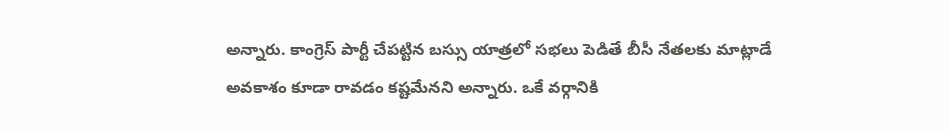అన్నారు. కాంగ్రెస్ పార్టీ చేపట్టిన బస్సు యాత్రలో సభలు పెడితే బీసీ నేతలకు మాట్లాడే అవకాశం కూడా రావడం కష్టమేనని అన్నారు. ఒకే వర్గానికి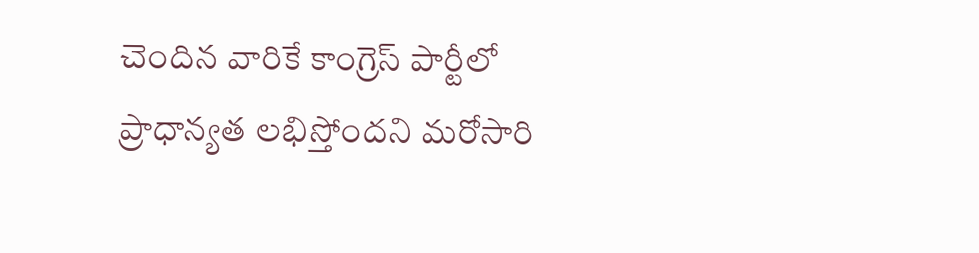చెందిన వారికే కాంగ్రెస్ పార్టీలో ప్రాధాన్యత లభిస్తోందని మరోసారి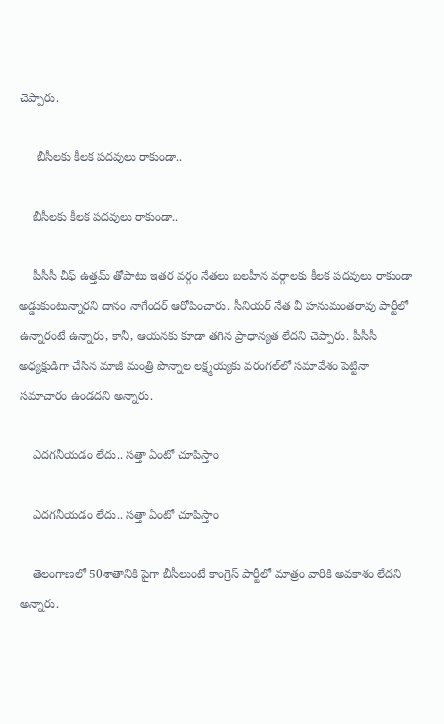చెప్పారు.

     బీసీలకు కీలక పదవులు రాకుండా..

    బీసీలకు కీలక పదవులు రాకుండా..

    పీసీసీ చీఫ్ ఉత్తమ్ తోపాటు ఇతర వర్గం నేతలు బలహీన వర్గాలకు కీలక పదవులు రాకుండా అడ్డుకుంటున్నారని దానం నాగేందర్ ఆరోపించారు. సీనియర్ నేత వీ హనుమంతరావు పార్టీలో ఉన్నారంటే ఉన్నారు, కానీ, ఆయనకు కూడా తగిన ప్రాధాన్యత లేదని చెప్పారు. పీసీసీ అధ్యక్షుడిగా చేసిన మాజీ మంత్రి పొన్నాల లక్ష్మయ్యకు వరంగల్‌లో సమావేశం పెట్టినా సమాచారం ఉండదని అన్నారు.

    ఎదగనీయడం లేదు.. సత్తా ఏంటో చూపిస్తాం

    ఎదగనీయడం లేదు.. సత్తా ఏంటో చూపిస్తాం

    తెలంగాణలో 50శాతానికి పైగా బీసీలుంటే కాంగ్రెస్ పార్టీలో మాత్రం వారికి అవకాశం లేదని అన్నారు.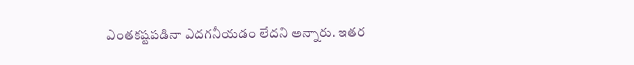ఎంతకష్టపడినా ఎదగనీయడం లేదని అన్నారు. ఇతర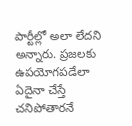పార్టీల్లో అలా లేదని అన్నారు. ప్రజలకు ఉపయోగపడేలా ఏదైనా చేస్తే చనిపోతారనే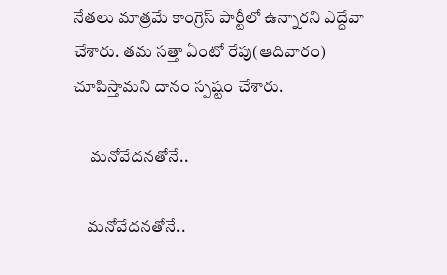నేతలు మాత్రమే కాంగ్రెస్ పార్టీలో ఉన్నారని ఎద్దేవా చేశారు. తమ సత్తా ఏంటో రేపు(ఆదివారం) చూపిస్తామని దానం స్పష్టం చేశారు.

     మనోవేదనతోనే..

    మనోవేదనతోనే..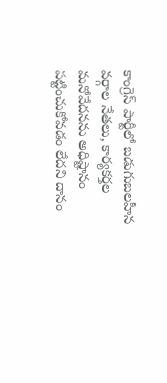కాంగ్రెస్ పార్టీలో బడుగుబలహీన వర్గాల నేతలు, కార్యకర్తల మనోవేదనను అధిష్టానం పట్టించుకోవడం లేదని దానం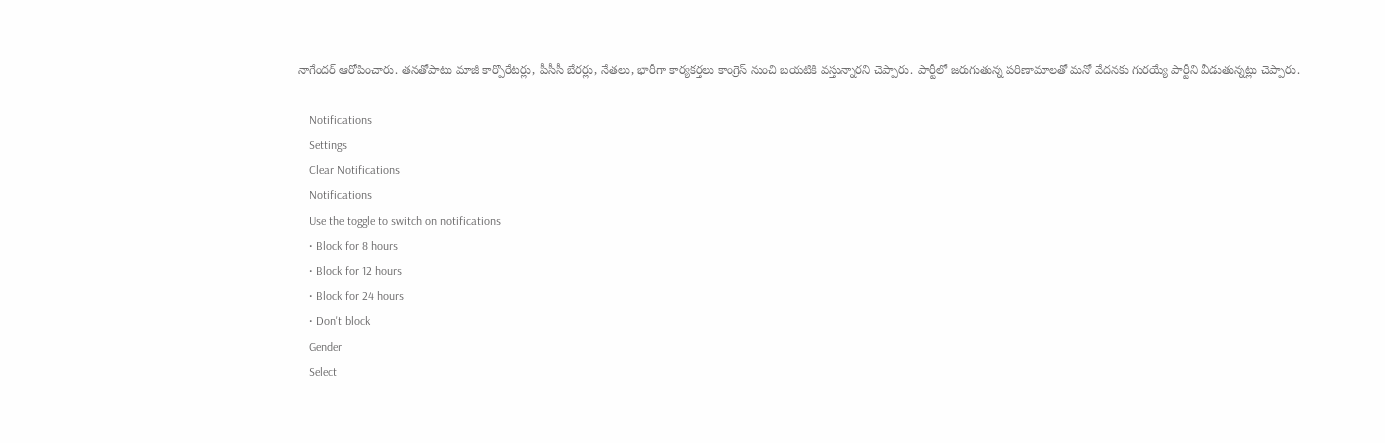నాగేందర్ ఆరోపించారు. తనతోపాటు మాజీ కార్పొరేటర్లు, పీసీసీ బేరర్లు, నేతలు, భారీగా కార్యకర్తలు కాంగ్రెస్ నుంచి బయటికి వస్తున్నారని చెప్పారు. పార్టీలో జరుగుతున్న పరిణామాలతో మనో వేదనకు గురయ్యే పార్టీని వీడుతున్నట్లు చెప్పారు.

    Notifications
    Settings
    Clear Notifications
    Notifications
    Use the toggle to switch on notifications
    • Block for 8 hours
    • Block for 12 hours
    • Block for 24 hours
    • Don't block
    Gender
    Select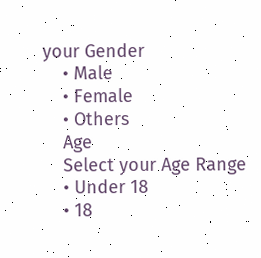your Gender
    • Male
    • Female
    • Others
    Age
    Select your Age Range
    • Under 18
    • 18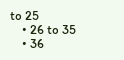to 25
    • 26 to 35
    • 36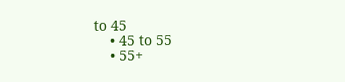to 45
    • 45 to 55
    • 55+